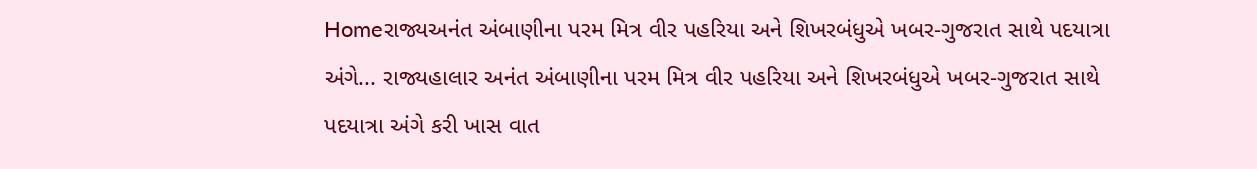Homeરાજ્યઅનંત અંબાણીના પરમ મિત્ર વીર પહરિયા અને શિખરબંધુએ ખબર-ગુજરાત સાથે પદયાત્રા અંગે... રાજ્યહાલાર અનંત અંબાણીના પરમ મિત્ર વીર પહરિયા અને શિખરબંધુએ ખબર-ગુજરાત સાથે પદયાત્રા અંગે કરી ખાસ વાત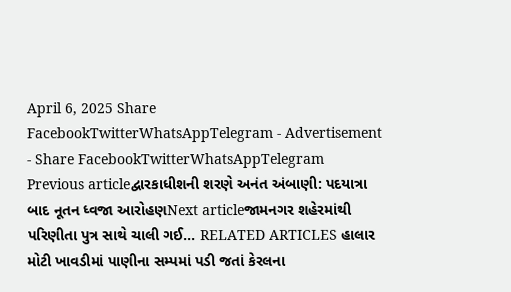April 6, 2025 Share FacebookTwitterWhatsAppTelegram - Advertisement - Share FacebookTwitterWhatsAppTelegram Previous articleદ્વારકાધીશની શરણે અનંત અંબાણી: પદયાત્રા બાદ નૂતન ધ્વજા આરોહણNext articleજામનગર શહેરમાંથી પરિણીતા પુત્ર સાથે ચાલી ગઈ… RELATED ARTICLES હાલાર મોટી ખાવડીમાં પાણીના સમ્પમાં પડી જતાં કેરલના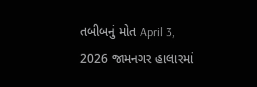તબીબનું મોત April 3, 2026 જામનગર હાલારમાં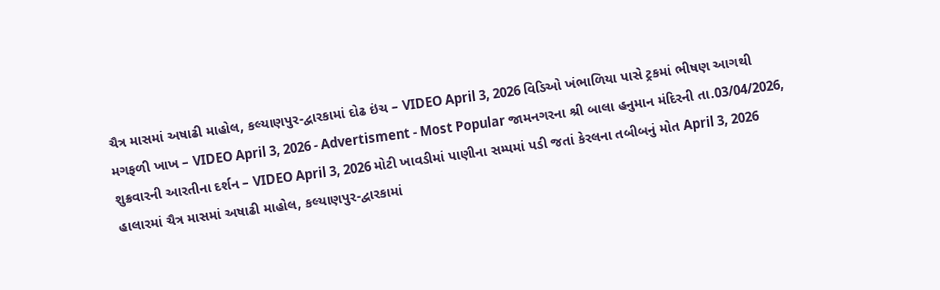ચૈત્ર માસમાં અષાઢી માહોલ, કલ્યાણપુર-દ્વારકામાં દોઢ ઇંચ – VIDEO April 3, 2026 વિડિઓ ખંભાળિયા પાસે ટ્રકમાં ભીષણ આગથી મગફળી ખાખ – VIDEO April 3, 2026 - Advertisment - Most Popular જામનગરના શ્રી બાલા હનુમાન મંદિરની તા.03/04/2026, શુક્રવારની આરતીના દર્શન – VIDEO April 3, 2026 મોટી ખાવડીમાં પાણીના સમ્પમાં પડી જતાં કેરલના તબીબનું મોત April 3, 2026 હાલારમાં ચૈત્ર માસમાં અષાઢી માહોલ, કલ્યાણપુર-દ્વારકામાં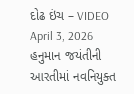દોઢ ઇંચ – VIDEO April 3, 2026 હનુમાન જયંતીની આરતીમાં નવનિયુક્ત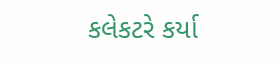કલેકટરે કર્યા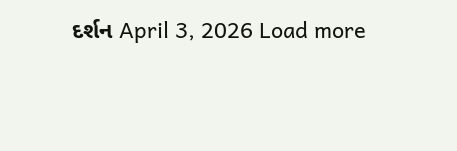દર્શન April 3, 2026 Load more